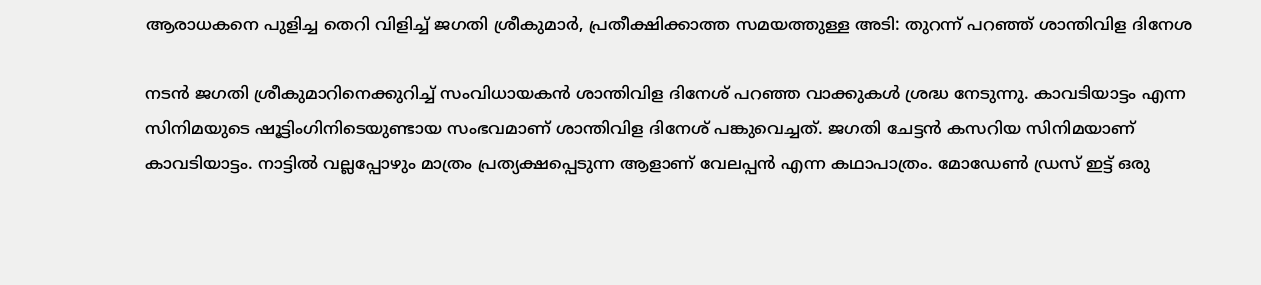ആരാധകനെ പുളിച്ച തെറി വിളിച്ച് ജഗതി ശ്രീകുമാർ, പ്രതീക്ഷിക്കാത്ത സമയത്തുള്ള അടി: തുറന്ന് പറഞ്ഞ് ശാന്തിവിള ദിനേശ

നടൻ ജഗതി ശ്രീകുമാറിനെക്കുറിച്ച് സംവിധായകൻ ശാന്തിവിള ദിനേശ് പറഞ്ഞ വാക്കുകൾ ശ്രദ്ധ നേടുന്നു. കാവടിയാട്ടം എന്ന സിനിമയുടെ ഷൂട്ടിംഗിനിടെയുണ്ടായ സംഭവമാണ് ശാന്തിവിള ദിനേശ് പങ്കുവെച്ചത്. ജഗതി ചേട്ടൻ കസറിയ സിനിമയാണ് കാവടിയാട്ടം. നാട്ടിൽ വല്ലപ്പോഴും മാത്രം പ്രത്യക്ഷപ്പെടുന്ന ആളാണ് വേലപ്പൻ എന്ന കഥാപാത്രം. മോഡേൺ ഡ്രസ് ഇട്ട് ഒരു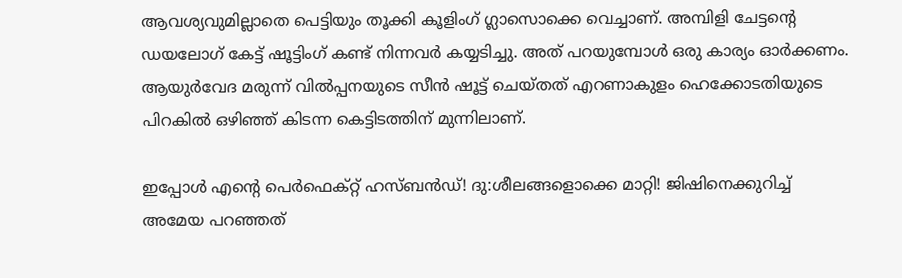ആവശ്യവുമില്ലാതെ പെട്ടിയും തൂക്കി കൂളിംഗ് ഗ്ലാസൊക്കെ വെച്ചാണ്. അമ്പിളി ചേട്ടന്റെ ഡയലോഗ് കേട്ട് ഷൂട്ടിംഗ് കണ്ട് നിന്നവർ കയ്യടിച്ചു. അത് പറയുമ്പോൾ ഒരു കാര്യം ഓർക്കണം. ആയുർവേദ മരുന്ന് വിൽപ്പനയുടെ സീൻ ഷൂട്ട് ചെയ്തത് എറണാകുളം ഹെക്കോ‌ടതിയു‌ടെ പിറകിൽ ഒഴിഞ്ഞ് കിടന്ന കെട്ടിടത്തിന് മുന്നിലാണ്.

ഇപ്പോള്‍ എന്റെ പെര്‍ഫെക്റ്റ് ഹസ്ബന്‍ഡ്! ദു:ശീലങ്ങളൊക്കെ മാറ്റി! ജിഷിനെക്കുറിച്ച് അമേയ പറഞ്ഞത്‌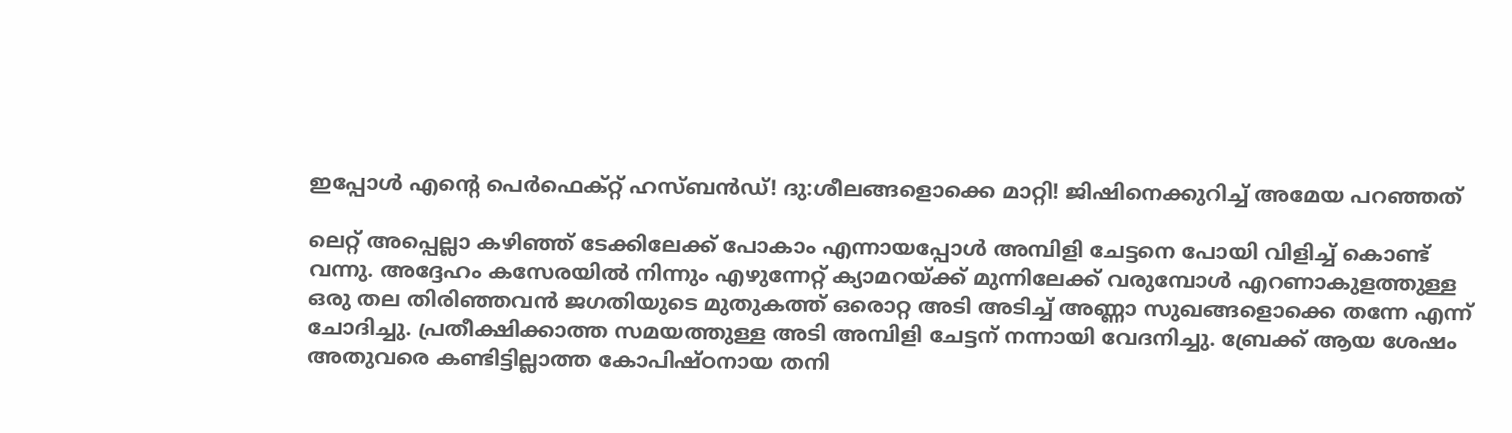ഇപ്പോള്‍ എന്റെ പെര്‍ഫെക്റ്റ് ഹസ്ബന്‍ഡ്! ദു:ശീലങ്ങളൊക്കെ മാറ്റി! ജിഷിനെക്കുറിച്ച് അമേയ പറഞ്ഞത്‌

ലെറ്റ് അപ്പെല്ലാ കഴിഞ്ഞ് ടേക്കിലേക്ക് പോകാം എന്നായപ്പോൾ അമ്പിളി ചേട്ടനെ പോയി വിളിച്ച് കൊണ്ട് വന്നു. അദ്ദേഹം കസേരയിൽ നിന്നും എഴുന്നേറ്റ് ക്യാമറയ്ക്ക് മുന്നിലേക്ക് വരുമ്പോൾ എറണാകുളത്തുള്ള ഒരു തല തിരിഞ്ഞവൻ ജഗതിയുടെ മുതുകത്ത് ഒരൊറ്റ അടി അടിച്ച് അണ്ണാ സുഖങ്ങളൊക്കെ തന്നേ എന്ന് ചോദിച്ചു. പ്രതീക്ഷിക്കാത്ത സമയത്തുള്ള അടി അമ്പിളി ചേട്ടന് നന്നായി വേദനിച്ചു. ബ്രേക്ക് ആയ ശേഷം അതുവരെ കണ്ടിട്ടില്ലാത്ത കോപിഷ്ഠനായ തനി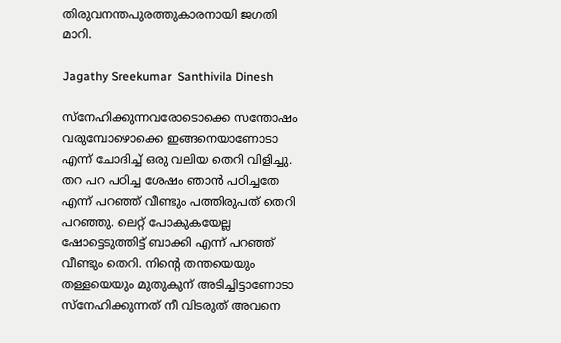തിരുവനന്തപുരത്തുകാരനായി ജഗതി മാറി.

Jagathy Sreekumar  Santhivila Dinesh

സ്നേഹിക്കുന്നവരോടൊക്കെ സന്തോഷം വരുമ്പോഴൊക്കെ ഇങ്ങനെയാണോടാ എന്ന് ചോദിച്ച് ഒരു വലിയ തെറി വിളിച്ചു. തറ പറ പഠിച്ച ശേഷം ഞാൻ പഠിച്ചതേ എന്ന് പറഞ്ഞ് വീണ്ടും പത്തിരുപത് തെറി പറഞ്ഞു. ലെറ്റ് പോകുകയേല്ല ഷോട്ടെടുത്തിട്ട് ബാക്കി എന്ന് പറഞ്ഞ് വീണ്ടും തെറി. നിന്റെ തന്തയെയും തള്ളയെയും മുതുകുന് അടിച്ചിട്ടാണോടാ സ്നേഹിക്കുന്നത് നീ വിടരുത് അവനെ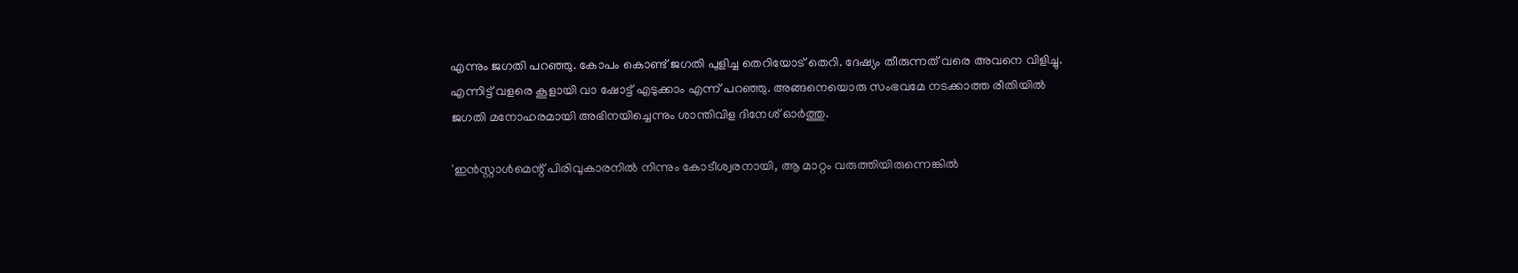എന്നും ജഗതി പറഞ്ഞു. കോപം കൊണ്ട് ജഗതി പുളിച്ച തെറിയോട് തെറി. ദേഷ്യം തീരുന്നത് വരെ അവനെ വിളിച്ചു. എന്നിട്ട് വളരെ കൂളായി വാ ഷോട്ട് എടുക്കാം എന്ന് പറഞ്ഞു. അങ്ങനെയൊരു സംഭവമേ നടക്കാത്ത രീതിയിൽ ജഗതി മനോഹരമായി അഭിനയിച്ചെന്നും ശാന്തിവിള ദിനേശ് ഓർത്തു.

'ഇൻസ്റ്റാൾമെന്റ് പിരിവുകാരനിൽ നിന്നും കോടീശ്വരനായി, ആ മാറ്റം വരുത്തിയിരുന്നെങ്കിൽ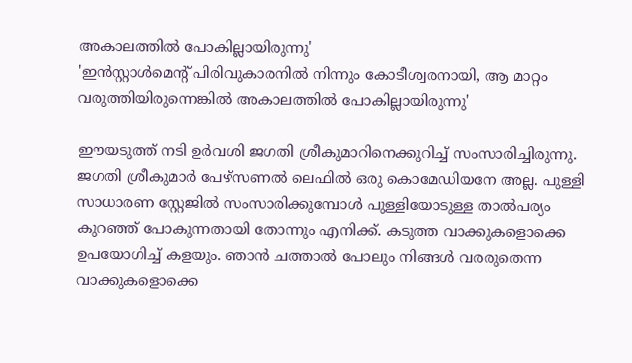അകാലത്തിൽ പോകില്ലായിരുന്നു'
'ഇൻസ്റ്റാൾമെന്റ് പിരിവുകാരനിൽ നിന്നും കോടീശ്വരനായി, ആ മാറ്റം വരുത്തിയിരുന്നെങ്കിൽ അകാലത്തിൽ പോകില്ലായിരുന്നു'

ഈയടുത്ത് നടി ഉർവശി ജഗതി ശ്രീകുമാറിനെക്കുറിച്ച് സംസാരിച്ചിരുന്നു. ജഗതി ശ്രീകുമാർ പേഴ്സണൽ ലെഫിൽ ഒരു കൊമേഡിയനേ അല്ല. പുള്ളി സാധാരണ സ്റ്റേജിൽ സംസാരിക്കുമ്പോൾ പുള്ളിയോടുള്ള താൽപര്യം കുറഞ്ഞ് പോകുന്നതായി തോന്നും എനിക്ക്. കടുത്ത വാക്കുകളൊക്കെ ഉപയോഗിച്ച് കളയും. ഞാൻ ചത്താൽ പോലും നിങ്ങൾ വരരുതെന്ന വാക്കുകളൊക്കെ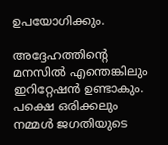ഉപയോഗിക്കും.

അദ്ദേഹത്തിന്റെ മനസിൽ എന്തെങ്കിലും ഇറിറ്റേഷൻ ഉണ്ടാകും. പക്ഷെ ഒരിക്കലും നമ്മൾ ജഗതിയുടെ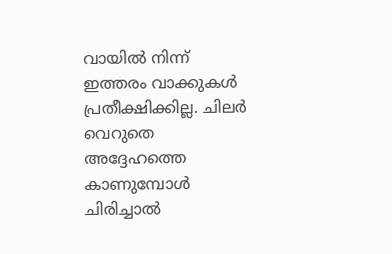വായിൽ നിന്ന് ഇത്തരം വാക്കുകൾ പ്രതീക്ഷിക്കില്ല. ചിലർ വെറുതെ അദ്ദേഹത്തെ കാണുമ്പോൾ ചിരിച്ചാൽ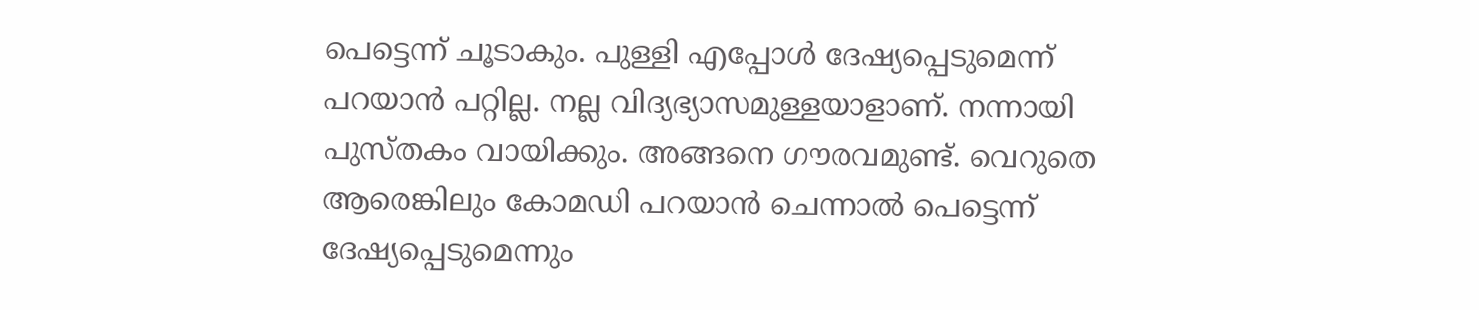പെട്ടെന്ന് ചൂടാകും. പുള്ളി എപ്പോൾ ദേഷ്യപ്പെടുമെന്ന് പറയാൻ പറ്റില്ല. നല്ല വിദ്യഭ്യാസമുള്ളയാളാണ്. നന്നായി പുസ്തകം വായിക്കും. അങ്ങനെ ഗൗരവമുണ്ട്. വെറുതെ ആരെങ്കിലും കോമഡി പറയാൻ ചെന്നാൽ പെട്ടെന്ന് ദേഷ്യപ്പെടുമെന്നും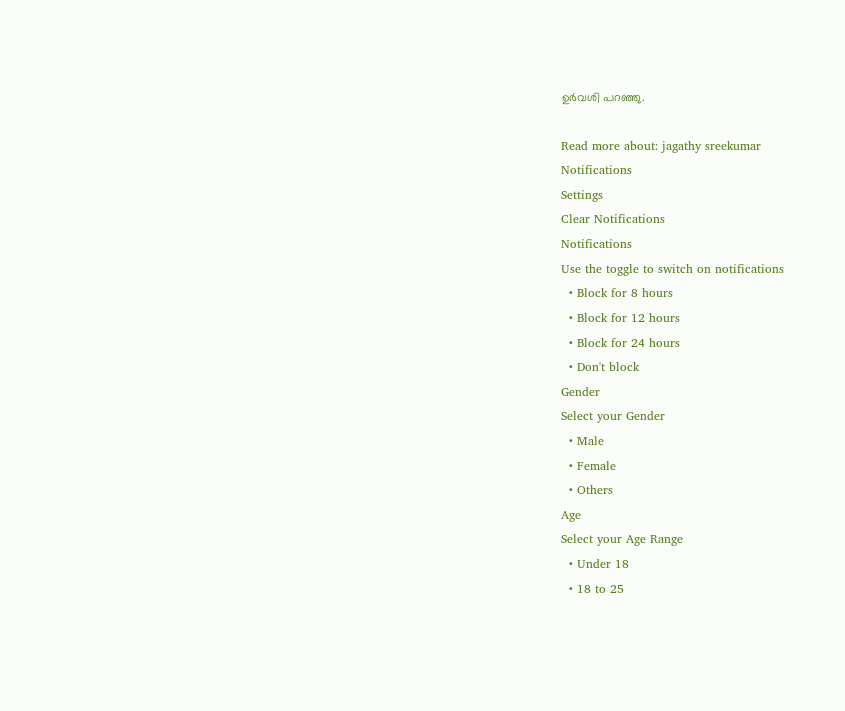ഉർവശി പറഞ്ഞു.

Read more about: jagathy sreekumar
Notifications
Settings
Clear Notifications
Notifications
Use the toggle to switch on notifications
  • Block for 8 hours
  • Block for 12 hours
  • Block for 24 hours
  • Don't block
Gender
Select your Gender
  • Male
  • Female
  • Others
Age
Select your Age Range
  • Under 18
  • 18 to 25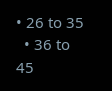• 26 to 35
  • 36 to 45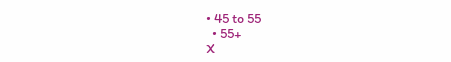• 45 to 55
  • 55+
X